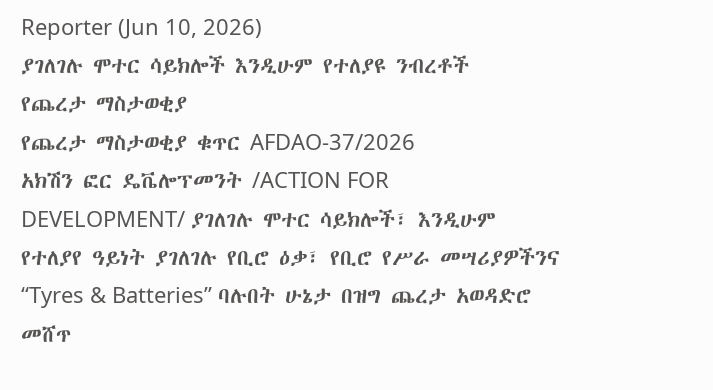Reporter (Jun 10, 2026)
ያገለገሉ ሞተር ሳይክሎች እንዲሁም የተለያዩ ንብረቶች
የጨረታ ማስታወቂያ
የጨረታ ማስታወቂያ ቁጥር AFDAO-37/2026
አክሽን ፎር ዴቬሎፕመንት /ACTION FOR DEVELOPMENT/ ያገለገሉ ሞተር ሳይክሎች፣ እንዲሁም የተለያየ ዓይነት ያገለገሉ የቢሮ ዕቃ፣ የቢሮ የሥራ መሣሪያዎችንና “Tyres & Batteries” ባሉበት ሁኔታ በዝግ ጨረታ አወዳድሮ መሸጥ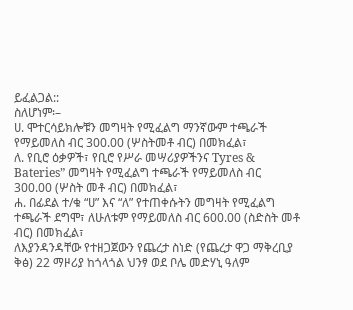ይፈልጋል::
ስለሆነም፡–
ሀ. ሞተርሳይክሎቹን መግዛት የሚፈልግ ማንኛውም ተጫራች የማይመለስ ብር 300.00 (ሦስትመቶ ብር) በመክፈል፣
ለ. የቢሮ ዕቃዎች፣ የቢሮ የሥራ መሣሪያዎችንና Tyres & Bateries” መግዛት የሚፈልግ ተጫራች የማይመለስ ብር 300.00 (ሦስት መቶ ብር) በመክፈል፣
ሐ. በፊደል ተ/ቁ “ሀ” እና “ለ” የተጠቀሱትን መግዛት የሚፈልግ ተጫራች ደግሞ፣ ለሁለቱም የማይመለስ ብር 600.00 (ስድስት መቶ ብር) በመክፈል፣
ለእያንዳንዳቸው የተዘጋጀውን የጨረታ ስነድ (የጨረታ ዋጋ ማቅረቢያ ቅፅ) 22 ማዞሪያ ከጎላጎል ህንፃ ወደ ቦሌ መድሃኒ ዓለም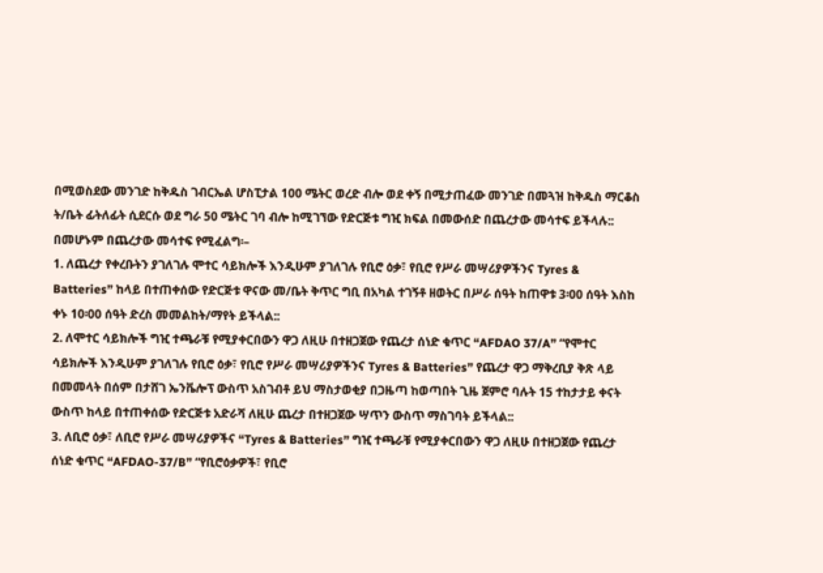በሚወስደው መንገድ ከቅዱስ ገብርኤል ሆስፒታል 100 ሜትር ወረድ ብሎ ወደ ቀኝ በሚታጠፈው መንገድ በመጓዝ ከቅዱስ ማርቆስ ት/ቤት ፊትለፊት ሲደርሱ ወደ ግራ 50 ሜትር ገባ ብሎ ከሚገኘው የድርጅቱ ግዢ ክፍል በመውሰድ በጨረታው መሳተፍ ይችላሉ::
በመሆኑም በጨረታው መሳተፍ የሚፈልግ፡–
1. ለጨረታ የቀረቡትን ያገለገሉ ሞተር ሳይክሎች እንዲሁም ያገለገሉ የቢሮ ዕቃ፣ የቢሮ የሥራ መሣሪያዎችንና Tyres & Batteries” ከላይ በተጠቀሰው የድርጅቱ ዋናው መ/ቤት ቅጥር ግቢ በአካል ተገኝቶ ዘወትር በሥራ ሰዓት ከጠዋቱ 3፡00 ሰዓት እስከ ቀኑ 10፡00 ሰዓት ድረስ መመልከት/ማየት ይችላል::
2. ለሞተር ሳይክሎች ግዢ ተጫራቹ የሚያቀርበውን ዋጋ ለዚሁ በተዘጋጀው የጨረታ ሰነድ ቁጥር “AFDAO 37/A” “የሞተር ሳይክሎች እንዲሁም ያገለገሉ የቢሮ ዕቃ፣ የቢሮ የሥራ መሣሪያዎችንና Tyres & Batteries” የጨረታ ዋጋ ማቅረቢያ ቅጽ ላይ በመመላት በሰም በታሸገ ኤንቬሎፕ ውስጥ አስገብቶ ይህ ማስታወቂያ በጋዜጣ ከወጣበት ጊዜ ጀምሮ ባሉት 15 ተከታታይ ቀናት ውስጥ ከላይ በተጠቀሰው የድርጅቱ አድራሻ ለዚሁ ጨረታ በተዘጋጀው ሣጥን ውስጥ ማስገባት ይችላል::
3. ለቢሮ ዕቃ፣ ለቢሮ የሥራ መሣሪያዎችና “Tyres & Batteries” ግዢ ተጫራቹ የሚያቀርበውን ዋጋ ለዚሁ በተዘጋጀው የጨረታ ሰነድ ቁጥር “AFDAO-37/B” “የቢሮዕቃዎች፣ የቢሮ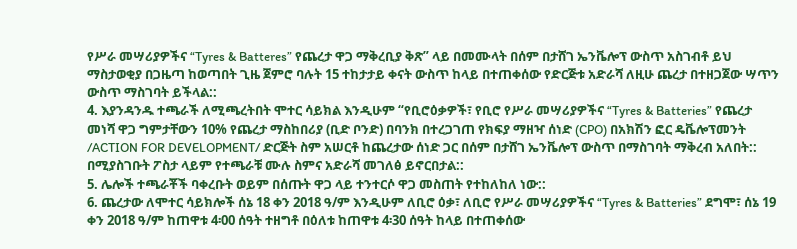የሥራ መሣሪያዎችና “Tyres & Batteres” የጨረታ ዋጋ ማቅረቢያ ቅጽ” ላይ በመሙላት በሰም በታሸገ ኤንቬሎፕ ውስጥ አስገብቶ ይህ ማስታወቂያ በጋዜጣ ከወጣበት ጊዜ ጀምሮ ባሉት 15 ተከታታይ ቀናት ውስጥ ከላይ በተጠቀሰው የድርጅቱ አድራሻ ለዚሁ ጨረታ በተዘጋጀው ሣጥን ውስጥ ማስገባት ይችላል::
4. እያንዳንዱ ተጫራች ለሚጫረትበት ሞተር ሳይክል እንዲሁም “የቢሮዕቃዎች፣ የቢሮ የሥራ መሣሪያዎችና “Tyres & Batteries” የጨረታ መነሻ ዋጋ ግምታቸውን 10% የጨረታ ማስከበሪያ (ቢድ ቦንድ) በባንክ በተረጋገጠ የክፍያ ማዘዣ ሰነድ (CPO) በአክሽን ፎር ዴቬሎፕመንት /ACTION FOR DEVELOPMENT/ ድርጅት ስም አሠርቶ ከጨረታው ሰነድ ጋር በሰም በታሸገ ኤንቬሎፕ ውስጥ በማስገባት ማቅረብ አለበት:: በሚያስገቡት ፖስታ ላይም የተጫራቹ ሙሉ ስምና አድራሻ መገለፅ ይኖርበታል::
5. ሌሎች ተጫራቾች ባቀረቡት ወይም በሰጡት ዋጋ ላይ ተንተርሶ ዋጋ መስጠት የተከለከለ ነው::
6. ጨረታው ለሞተር ሳይክሎች ሰኔ 18 ቀን 2018 ዓ/ም እንዲሁም ለቢሮ ዕቃ፣ ለቢሮ የሥራ መሣሪያዎችና “Tyres & Batteries” ደግሞ፣ ሰኔ 19 ቀን 2018 ዓ/ም ከጠዋቱ 4፡00 ሰዓት ተዘግቶ በዕለቱ ከጠዋቱ 4፡30 ሰዓት ከላይ በተጠቀሰው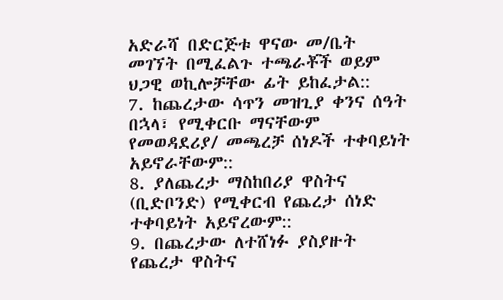አድራሻ በድርጅቱ ዋናው መ/ቤት መገኘት በሚፈልጉ ተጫራቾች ወይም ህጋዊ ወኪሎቻቸው ፊት ይከፈታል::
7. ከጨረታው ሳጥን መዝጊያ ቀንና ሰዓት በኋላ፣ የሚቀርቡ ማናቸውም የመወዳደሪያ/ መጫረቻ ሰነዶች ተቀባይነት አይኖራቸውም::
8. ያለጨረታ ማስከበሪያ ዋስትና (ቢድቦንድ) የሚቀርብ የጨረታ ሰነድ ተቀባይነት አይኖረውም::
9. በጨረታው ለተሸነፉ ያስያዙት የጨረታ ዋስትና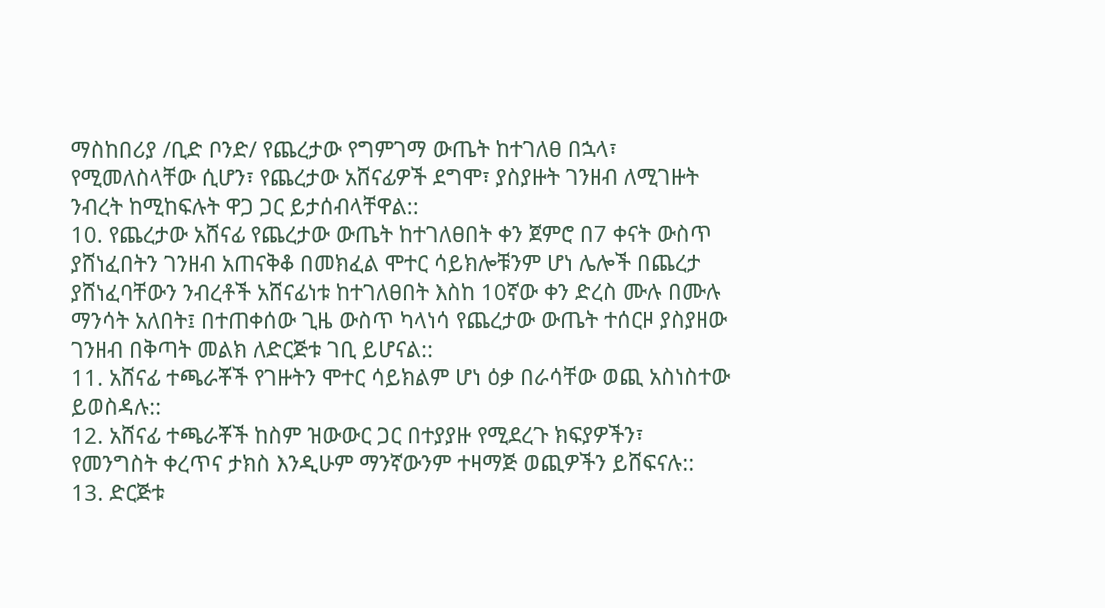ማስከበሪያ /ቢድ ቦንድ/ የጨረታው የግምገማ ውጤት ከተገለፀ በኋላ፣ የሚመለስላቸው ሲሆን፣ የጨረታው አሸናፊዎች ደግሞ፣ ያስያዙት ገንዘብ ለሚገዙት ንብረት ከሚከፍሉት ዋጋ ጋር ይታሰብላቸዋል::
10. የጨረታው አሸናፊ የጨረታው ውጤት ከተገለፀበት ቀን ጀምሮ በ7 ቀናት ውስጥ ያሸነፈበትን ገንዘብ አጠናቅቆ በመክፈል ሞተር ሳይክሎቹንም ሆነ ሌሎች በጨረታ ያሸነፈባቸውን ንብረቶች አሸናፊነቱ ከተገለፀበት እስከ 10ኛው ቀን ድረስ ሙሉ በሙሉ ማንሳት አለበት፤ በተጠቀሰው ጊዜ ውስጥ ካላነሳ የጨረታው ውጤት ተሰርዞ ያስያዘው ገንዘብ በቅጣት መልክ ለድርጅቱ ገቢ ይሆናል::
11. አሸናፊ ተጫራቾች የገዙትን ሞተር ሳይክልም ሆነ ዕቃ በራሳቸው ወጪ አስነስተው ይወስዳሉ::
12. አሸናፊ ተጫራቾች ከስም ዝውውር ጋር በተያያዙ የሚደረጉ ክፍያዎችን፣ የመንግስት ቀረጥና ታክስ እንዲሁም ማንኛውንም ተዛማጅ ወጪዎችን ይሸፍናሉ::
13. ድርጅቱ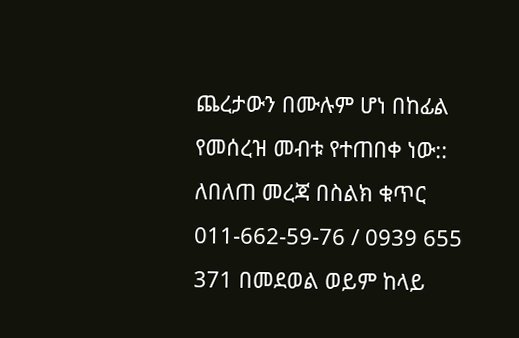ጨረታውን በሙሉም ሆነ በከፊል የመሰረዝ መብቱ የተጠበቀ ነው::
ለበለጠ መረጃ በስልክ ቁጥር 011-662-59-76 / 0939 655 371 በመደወል ወይም ከላይ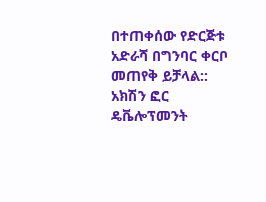በተጠቀሰው የድርጅቱ አድራሻ በግንባር ቀርቦ መጠየቅ ይቻላል::
አክሽን ፎር ዴቬሎፕመንት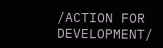/ACTION FOR DEVELOPMENT/